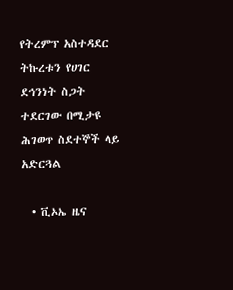የትረምፕ አስተዳደር ትኩረቱን የሀገር ደኅንነት ስጋት ተደርገው በሚታዩ  ሕገወጥ ስደተኞች ላይ አድርጓል

  • ቪኦኤ ዜና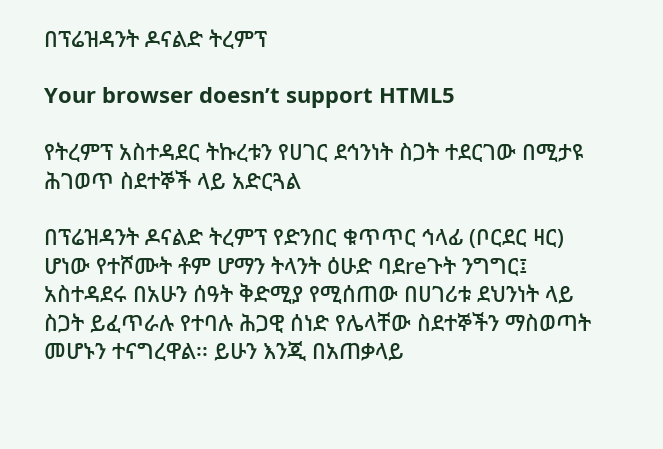በፕሬዝዳንት ዶናልድ ትረምፕ

Your browser doesn’t support HTML5

የትረምፕ አስተዳደር ትኩረቱን የሀገር ደኅንነት ስጋት ተደርገው በሚታዩ  ሕገወጥ ስደተኞች ላይ አድርጓል

በፕሬዝዳንት ዶናልድ ትረምፕ የድንበር ቁጥጥር ኅላፊ (ቦርደር ዛር) ሆነው የተሾሙት ቶም ሆማን ትላንት ዕሁድ ባደreጉት ንግግር፤ አስተዳደሩ በአሁን ሰዓት ቅድሚያ የሚሰጠው በሀገሪቱ ደህንነት ላይ ስጋት ይፈጥራሉ የተባሉ ሕጋዊ ሰነድ የሌላቸው ስደተኞችን ማስወጣት መሆኑን ተናግረዋል፡፡ ይሁን እንጂ በአጠቃላይ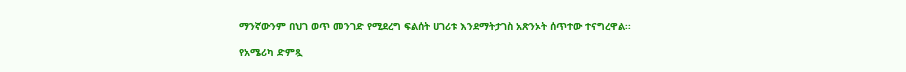ማንኛውንም በህገ ወጥ መንገድ የሚደረግ ፍልሰት ሀገሪቱ እንደማትታገስ አጽንኦት ሰጥተው ተናግረዋል፡፡

የአሜሪካ ድምጿ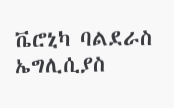ቬሮኒካ ባልደራስ ኤግሊሲያስ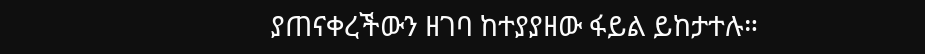ያጠናቀረችውን ዘገባ ከተያያዘው ፋይል ይከታተሉ።